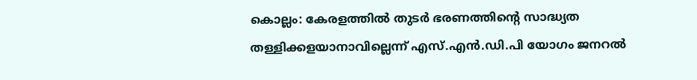കൊല്ലം: കേരളത്തിൽ തുടർ ഭരണത്തിന്റെ സാദ്ധ്യത തള്ളിക്കളയാനാവില്ലെന്ന് എസ്.എൻ.ഡി.പി യോഗം ജനറൽ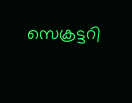സെക്രട്ടറി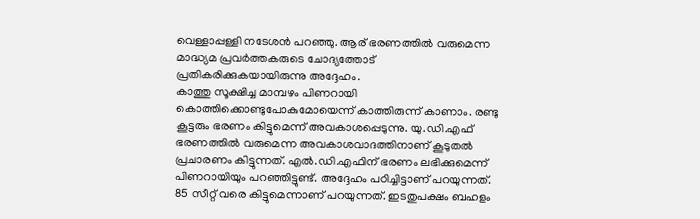വെള്ളാപ്പള്ളി നടേശൻ പറഞ്ഞു. ആര് ഭരണത്തിൽ വരുമെന്ന മാദ്ധ്യമ പ്രവർത്തകരുടെ ചോദ്യത്തോട് പ്രതികരിക്കുകയായിരുന്നു അദ്ദേഹം.
കാത്തു സൂക്ഷിച്ച മാമ്പഴം പിണറായി കൊത്തിക്കൊണ്ടുപോകുമോയെന്ന് കാത്തിരുന്ന് കാണാം. രണ്ടു കൂട്ടരും ഭരണം കിട്ടുമെന്ന് അവകാശപ്പെടുന്നു. യു.ഡി.എഫ് ഭരണത്തിൽ വരുമെന്ന അവകാശവാദത്തിനാണ് കൂടുതൽ പ്രചാരണം കിട്ടുന്നത്. എൽ.ഡി.എഫിന് ഭരണം ലഭിക്കുമെന്ന് പിണറായിയും പറഞ്ഞിട്ടുണ്ട്. അദ്ദേഹം പഠിച്ചിട്ടാണ് പറയുന്നത്. 85 സീറ്റ് വരെ കിട്ടുമെന്നാണ് പറയുന്നത്. ഇടതുപക്ഷം ബഹളം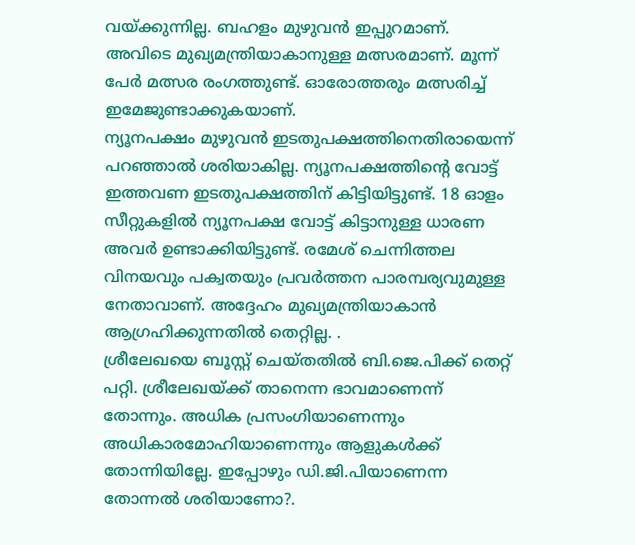വയ്ക്കുന്നില്ല. ബഹളം മുഴുവൻ ഇപ്പുറമാണ്. അവിടെ മുഖ്യമന്ത്രിയാകാനുള്ള മത്സരമാണ്. മൂന്ന് പേർ മത്സര രംഗത്തുണ്ട്. ഓരോത്തരും മത്സരിച്ച് ഇമേജുണ്ടാക്കുകയാണ്.
ന്യൂനപക്ഷം മുഴുവൻ ഇടതുപക്ഷത്തിനെതിരായെന്ന് പറഞ്ഞാൽ ശരിയാകില്ല. ന്യൂനപക്ഷത്തിന്റെ വോട്ട് ഇത്തവണ ഇടതുപക്ഷത്തിന് കിട്ടിയിട്ടുണ്ട്. 18 ഓളം സീറ്റുകളിൽ ന്യൂനപക്ഷ വോട്ട് കിട്ടാനുള്ള ധാരണ അവർ ഉണ്ടാക്കിയിട്ടുണ്ട്. രമേശ് ചെന്നിത്തല വിനയവും പക്വതയും പ്രവർത്തന പാരമ്പര്യവുമുള്ള നേതാവാണ്. അദ്ദേഹം മുഖ്യമന്ത്രിയാകാൻ ആഗ്രഹിക്കുന്നതിൽ തെറ്റില്ല. .
ശ്രീലേഖയെ ബൂസ്റ്റ് ചെയ്തതിൽ ബി.ജെ.പിക്ക് തെറ്റ് പറ്റി. ശ്രീലേഖയ്ക്ക് താനെന്ന ഭാവമാണെന്ന് തോന്നും. അധിക പ്രസംഗിയാണെന്നും അധികാരമോഹിയാണെന്നും ആളുകൾക്ക് തോന്നിയില്ലേ. ഇപ്പോഴും ഡി.ജി.പിയാണെന്ന തോന്നൽ ശരിയാണോ?.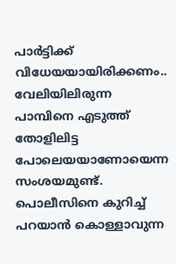പാർട്ടിക്ക് വിധേയയായിരിക്കണം.. വേലിയിലിരുന്ന പാമ്പിനെ എടുത്ത് തോളിലിട്ട പോലെയയാണോയെന്ന സംശയമുണ്ട്. പൊലീസിനെ കുറിച്ച് പറയാൻ കൊള്ളാവുന്ന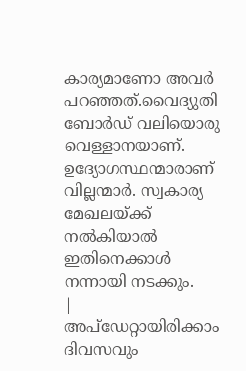കാര്യമാണോ അവർ പറഞ്ഞത്.വൈദ്യുതി ബോർഡ് വലിയൊരു വെള്ളാനയാണ്. ഉദ്യോഗസ്ഥന്മാരാണ് വില്ലന്മാർ. സ്വകാര്യ മേഖലയ്ക്ക് നൽകിയാൽ ഇതിനെക്കാൾ നന്നായി നടക്കും.
|
അപ്ഡേറ്റായിരിക്കാം ദിവസവും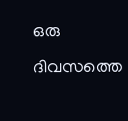ഒരു ദിവസത്തെ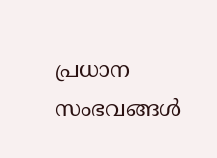പ്രധാന സംഭവങ്ങൾ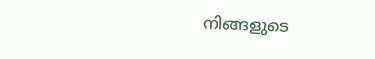നിങ്ങളുടെ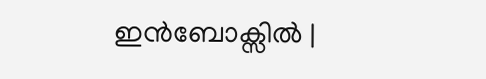ഇൻബോക്സിൽ |